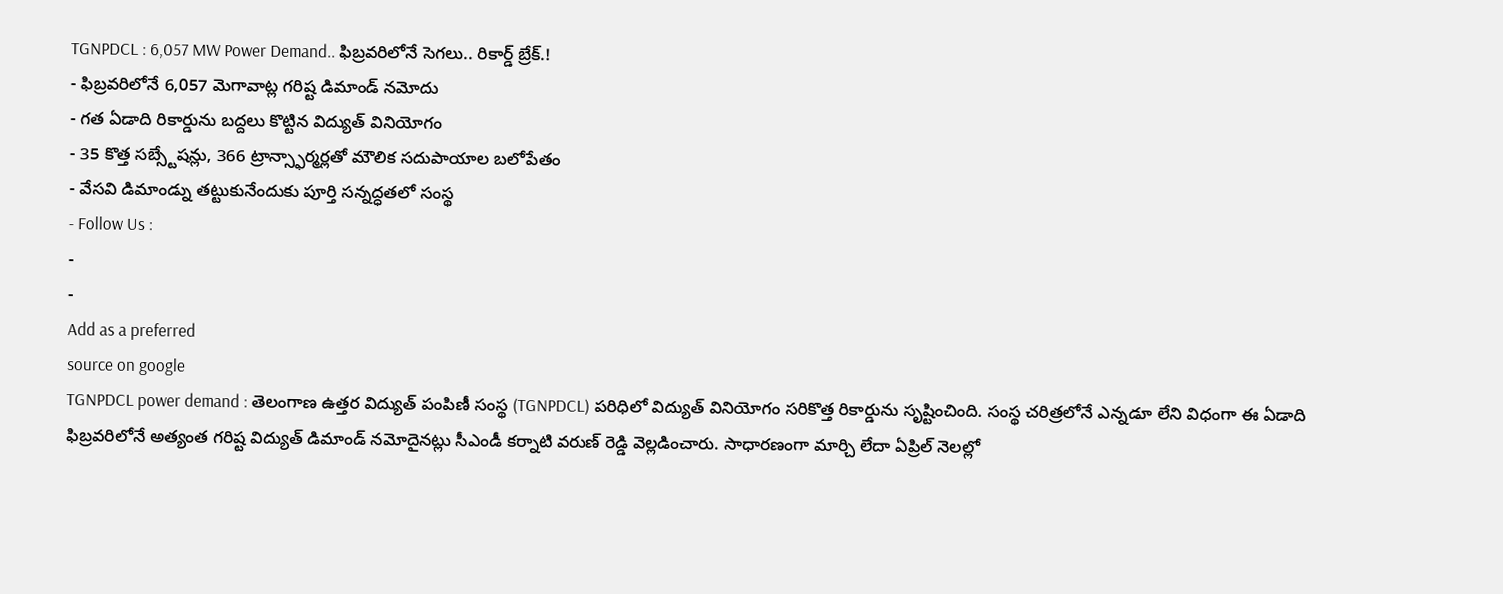TGNPDCL : 6,057 MW Power Demand.. ఫిబ్రవరిలోనే సెగలు.. రికార్డ్ బ్రేక్.!
- ఫిబ్రవరిలోనే 6,057 మెగావాట్ల గరిష్ట డిమాండ్ నమోదు
- గత ఏడాది రికార్డును బద్దలు కొట్టిన విద్యుత్ వినియోగం
- 35 కొత్త సబ్స్టేషన్లు, 366 ట్రాన్స్ఫార్మర్లతో మౌలిక సదుపాయాల బలోపేతం
- వేసవి డిమాండ్ను తట్టుకునేందుకు పూర్తి సన్నద్ధతలో సంస్థ
- Follow Us :
-
-
Add as a preferred
source on google
TGNPDCL power demand : తెలంగాణ ఉత్తర విద్యుత్ పంపిణీ సంస్థ (TGNPDCL) పరిధిలో విద్యుత్ వినియోగం సరికొత్త రికార్డును సృష్టించింది. సంస్థ చరిత్రలోనే ఎన్నడూ లేని విధంగా ఈ ఏడాది ఫిబ్రవరిలోనే అత్యంత గరిష్ట విద్యుత్ డిమాండ్ నమోదైనట్లు సీఎండీ కర్నాటి వరుణ్ రెడ్డి వెల్లడించారు. సాధారణంగా మార్చి లేదా ఏప్రిల్ నెలల్లో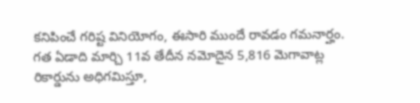కనిపించే గరిష్ట వినియోగం, ఈసారి ముందే రావడం గమనార్హం. గత ఏడాది మార్చి 11వ తేదీన నమోదైన 5,816 మెగావాట్ల రికార్డును అధిగమిస్తూ,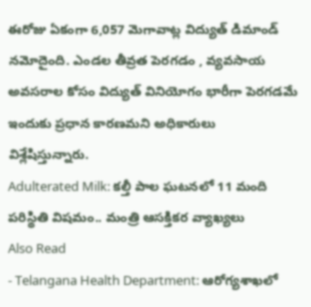ఈరోజు ఏకంగా 6,057 మెగావాట్ల విద్యుత్ డిమాండ్ నమోదైంది. ఎండల తీవ్రత పెరగడం , వ్యవసాయ అవసరాల కోసం విద్యుత్ వినియోగం భారీగా పెరగడమే ఇందుకు ప్రధాన కారణమని అధికారులు విశ్లేషిస్తున్నారు.
Adulterated Milk: కల్తీ పాల ఘటనలో 11 మంది పరిస్థితి విషమం.. మంత్రి ఆసక్తికర వ్యాఖ్యలు
Also Read
- Telangana Health Department: ఆరోగ్యశాఖలో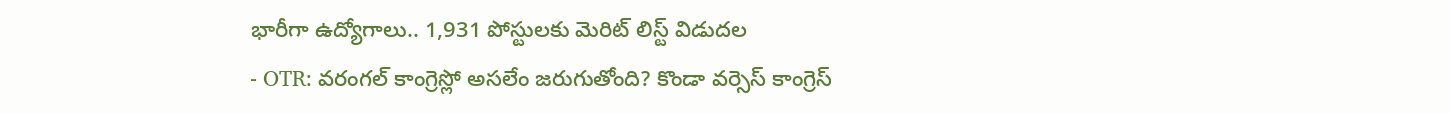భారీగా ఉద్యోగాలు.. 1,931 పోస్టులకు మెరిట్ లిస్ట్ విడుదల
- OTR: వరంగల్ కాంగ్రెస్లో అసలేం జరుగుతోంది? కొండా వర్సెస్ కాంగ్రెస్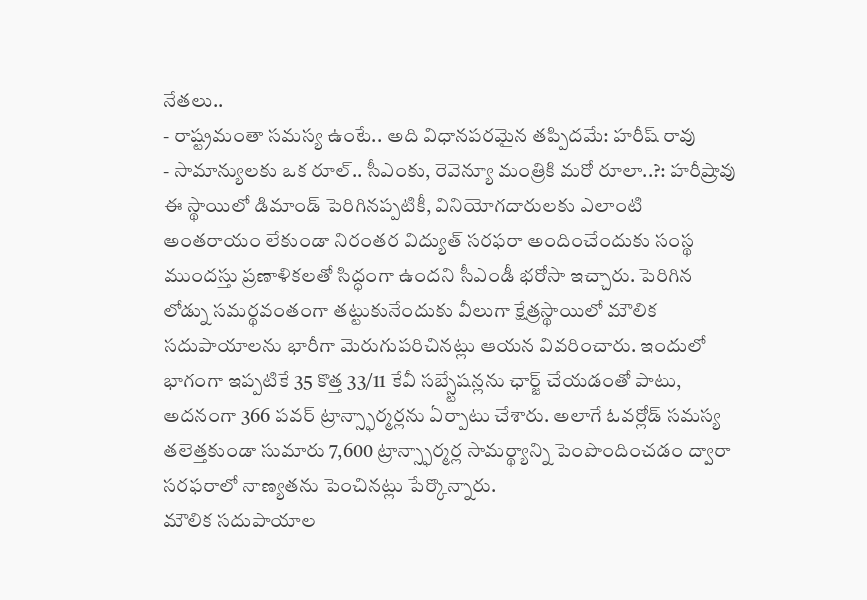నేతలు..
- రాష్ట్రమంతా సమస్య ఉంటే.. అది విధానపరమైన తప్పిదమే: హరీష్ రావు
- సామాన్యులకు ఒక రూల్.. సీఎంకు, రెవెన్యూ మంత్రికి మరో రూలా..?: హరీష్రావు
ఈ స్థాయిలో డిమాండ్ పెరిగినప్పటికీ, వినియోగదారులకు ఎలాంటి అంతరాయం లేకుండా నిరంతర విద్యుత్ సరఫరా అందించేందుకు సంస్థ ముందస్తు ప్రణాళికలతో సిద్ధంగా ఉందని సీఎండీ భరోసా ఇచ్చారు. పెరిగిన లోడ్ను సమర్థవంతంగా తట్టుకునేందుకు వీలుగా క్షేత్రస్థాయిలో మౌలిక సదుపాయాలను భారీగా మెరుగుపరిచినట్లు ఆయన వివరించారు. ఇందులో భాగంగా ఇప్పటికే 35 కొత్త 33/11 కేవీ సబ్స్టేషన్లను ఛార్జ్ చేయడంతో పాటు, అదనంగా 366 పవర్ ట్రాన్స్ఫార్మర్లను ఏర్పాటు చేశారు. అలాగే ఓవర్లోడ్ సమస్య తలెత్తకుండా సుమారు 7,600 ట్రాన్స్ఫార్మర్ల సామర్థ్యాన్ని పెంపొందించడం ద్వారా సరఫరాలో నాణ్యతను పెంచినట్లు పేర్కొన్నారు.
మౌలిక సదుపాయాల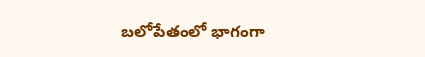బలోపేతంలో భాగంగా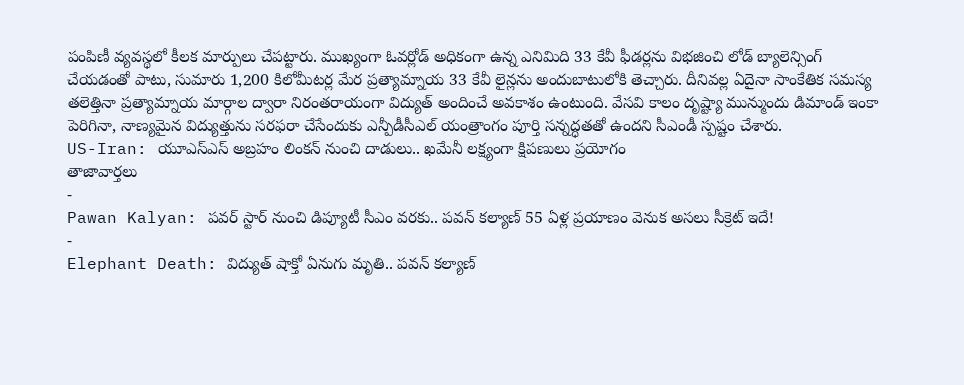పంపిణీ వ్యవస్థలో కీలక మార్పులు చేపట్టారు. ముఖ్యంగా ఓవర్లోడ్ అధికంగా ఉన్న ఎనిమిది 33 కేవీ ఫీడర్లను విభజించి లోడ్ బ్యాలెన్సింగ్ చేయడంతో పాటు, సుమారు 1,200 కిలోమీటర్ల మేర ప్రత్యామ్నాయ 33 కేవీ లైన్లను అందుబాటులోకి తెచ్చారు. దీనివల్ల ఏదైనా సాంకేతిక సమస్య తలెత్తినా ప్రత్యామ్నాయ మార్గాల ద్వారా నిరంతరాయంగా విద్యుత్ అందించే అవకాశం ఉంటుంది. వేసవి కాలం దృష్ట్యా మున్ముందు డిమాండ్ ఇంకా పెరిగినా, నాణ్యమైన విద్యుత్తును సరఫరా చేసేందుకు ఎన్పీడీసీఎల్ యంత్రాంగం పూర్తి సన్నద్ధతతో ఉందని సీఎండీ స్పష్టం చేశారు.
US-Iran: యూఎస్ఎస్ అబ్రహం లింకన్ నుంచి దాడులు.. ఖమేనీ లక్ష్యంగా క్షిపణులు ప్రయోగం
తాజావార్తలు
-
Pawan Kalyan: పవర్ స్టార్ నుంచి డిప్యూటీ సీఎం వరకు.. పవన్ కల్యాణ్ 55 ఏళ్ల ప్రయాణం వెనుక అసలు సీక్రెట్ ఇదే!
-
Elephant Death: విద్యుత్ షాక్తో ఏనుగు మృతి.. పవన్ కల్యాణ్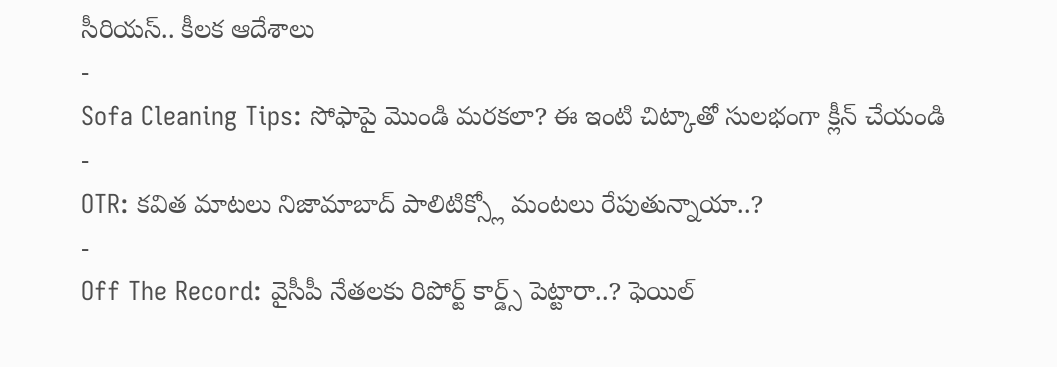సీరియస్.. కీలక ఆదేశాలు
-
Sofa Cleaning Tips: సోఫాపై మొండి మరకలా? ఈ ఇంటి చిట్కాతో సులభంగా క్లీన్ చేయండి
-
OTR: కవిత మాటలు నిజామాబాద్ పాలిటిక్స్లో మంటలు రేపుతున్నాయా..?
-
Off The Record: వైసీపీ నేతలకు రిపోర్ట్ కార్డ్స్ పెట్టారా..? ఫెయిల్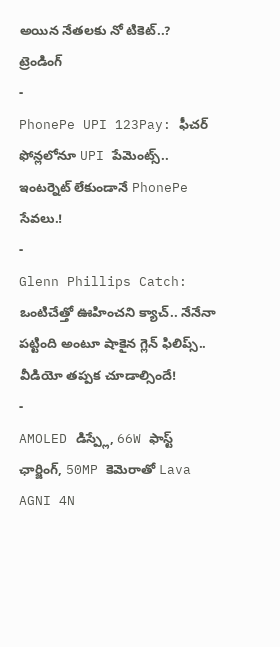అయిన నేతలకు నో టికెట్..?
ట్రెండింగ్
-
PhonePe UPI 123Pay: ఫీచర్ ఫోన్లలోనూ UPI పేమెంట్స్.. ఇంటర్నెట్ లేకుండానే PhonePe సేవలు.!
-
Glenn Phillips Catch: ఒంటిచేత్తో ఊహించని క్యాచ్.. నేనేనా పట్టింది అంటూ షాకైన గ్లెన్ ఫిలిప్స్.. వీడియో తప్పక చూడాల్సిందే!
-
AMOLED డిస్ప్లే, 66W ఫాస్ట్ ఛార్జింగ్, 50MP కెమెరాతో Lava AGNI 4N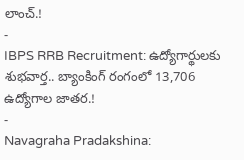లాంచ్.!
-
IBPS RRB Recruitment: ఉద్యోగార్థులకు శుభవార్త.. బ్యాంకింగ్ రంగంలో 13,706 ఉద్యోగాల జాతర.!
-
Navagraha Pradakshina: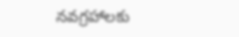నవగ్రహాలకు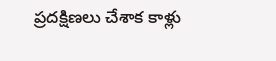ప్రదక్షిణలు చేశాక కాళ్లు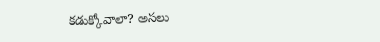కడుక్కోవాలా? అసలు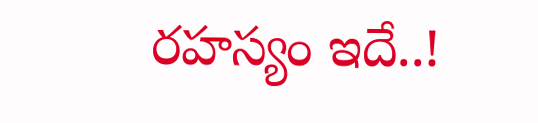రహస్యం ఇదే..!